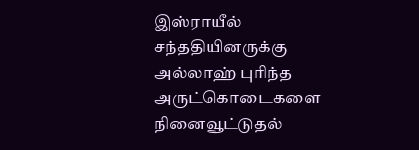இஸ்ராயீல் சந்ததியினருக்கு அல்லாஹ் புரிந்த அருட்கொடைகளை நினைவூட்டுதல்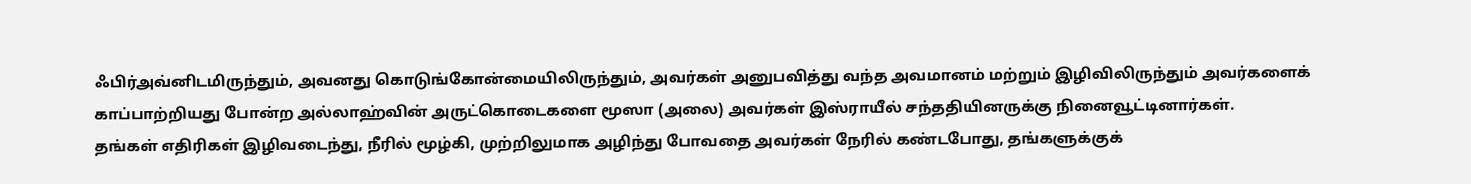ஃபிர்அவ்னிடமிருந்தும், அவனது கொடுங்கோன்மையிலிருந்தும், அவர்கள் அனுபவித்து வந்த அவமானம் மற்றும் இழிவிலிருந்தும் அவர்களைக் காப்பாற்றியது போன்ற அல்லாஹ்வின் அருட்கொடைகளை மூஸா (அலை) அவர்கள் இஸ்ராயீல் சந்ததியினருக்கு நினைவூட்டினார்கள்.
தங்கள் எதிரிகள் இழிவடைந்து, நீரில் மூழ்கி, முற்றிலுமாக அழிந்து போவதை அவர்கள் நேரில் கண்டபோது, தங்களுக்குக்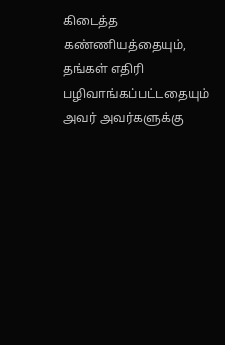கிடைத்த கண்ணியத்தையும், தங்கள் எதிரி பழிவாங்கப்பட்டதையும் அவர் அவர்களுக்கு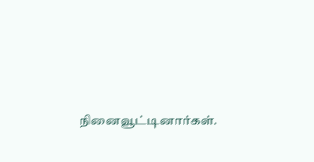நினைவூட்டினார்கள்.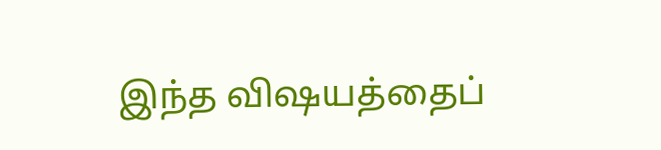இந்த விஷயத்தைப்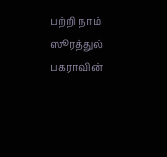பற்றி நாம் ஸூரத்துல் பகராவின்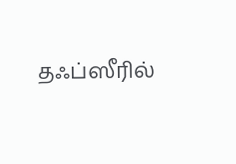தஃப்ஸீரில்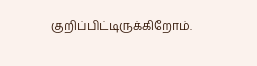குறிப்பிட்டிருக்கிறோம்.